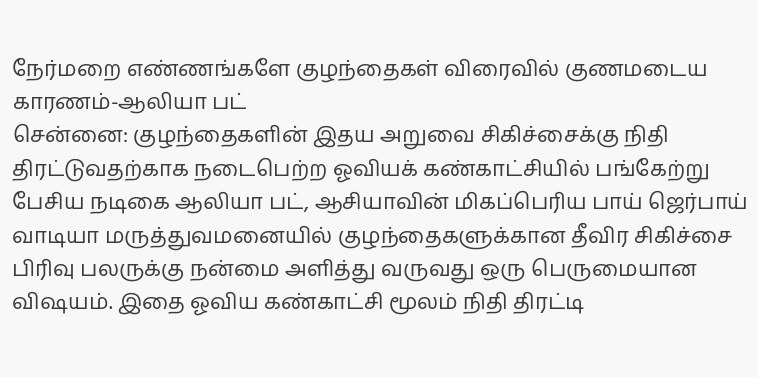நேர்மறை எண்ணங்களே குழந்தைகள் விரைவில் குணமடைய காரணம்-ஆலியா பட்
சென்னை: குழந்தைகளின் இதய அறுவை சிகிச்சைக்கு நிதி திரட்டுவதற்காக நடைபெற்ற ஓவியக் கண்காட்சியில் பங்கேற்று பேசிய நடிகை ஆலியா பட், ஆசியாவின் மிகப்பெரிய பாய் ஜெர்பாய் வாடியா மருத்துவமனையில் குழந்தைகளுக்கான தீவிர சிகிச்சை பிரிவு பலருக்கு நன்மை அளித்து வருவது ஒரு பெருமையான விஷயம். இதை ஓவிய கண்காட்சி மூலம் நிதி திரட்டி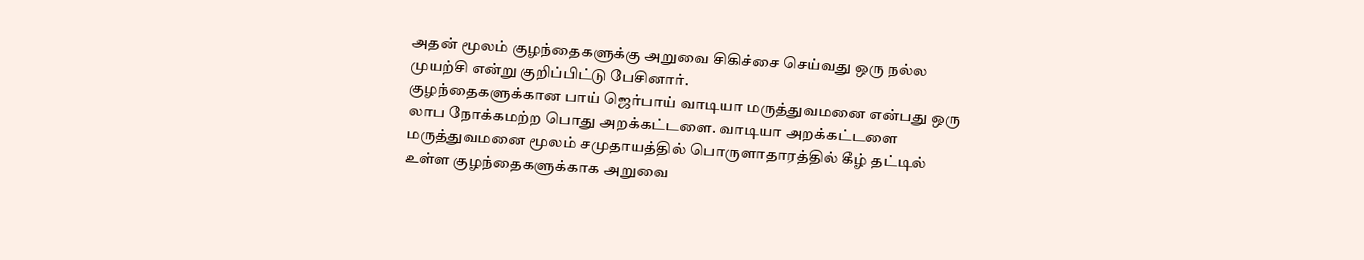அதன் மூலம் குழந்தைகளுக்கு அறுவை சிகிச்சை செய்வது ஒரு நல்ல முயற்சி என்று குறிப்பிட்டு பேசினார்.
குழந்தைகளுக்கான பாய் ஜெர்பாய் வாடியா மருத்துவமனை என்பது ஒரு லாப நோக்கமற்ற பொது அறக்கட்டளை. வாடியா அறக்கட்டளை மருத்துவமனை மூலம் சமுதாயத்தில் பொருளாதாரத்தில் கீழ் தட்டில் உள்ள குழந்தைகளுக்காக அறுவை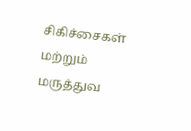சிகிச்சைகள் மற்றும் மருத்துவ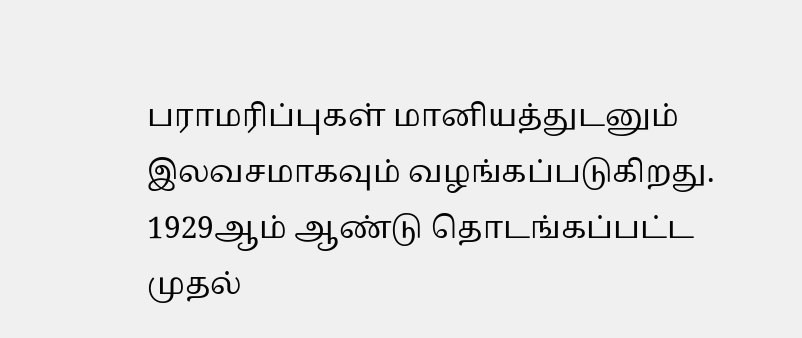பராமரிப்புகள் மானியத்துடனும் இலவசமாகவும் வழங்கப்படுகிறது. 1929ஆம் ஆண்டு தொடங்கப்பட்ட முதல்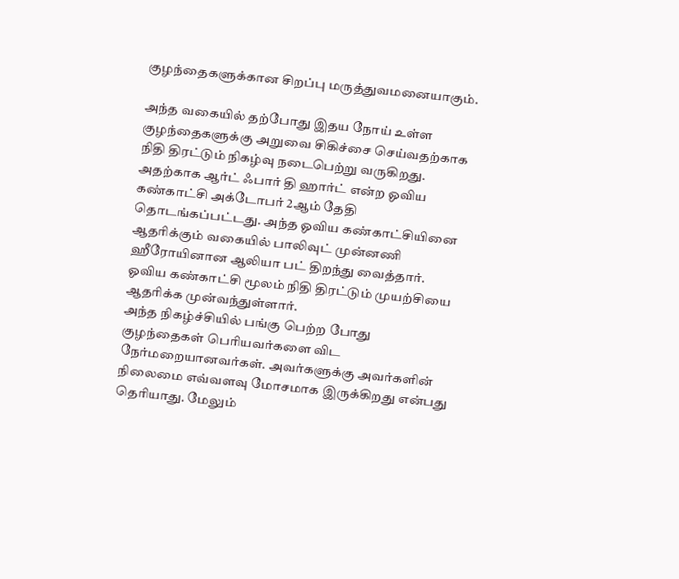குழந்தைகளுக்கான சிறப்பு மருத்துவமனையாகும்.

அந்த வகையில் தற்போது இதய நோய் உள்ள குழந்தைகளுக்கு அறுவை சிகிச்சை செய்வதற்காக நிதி திரட்டும் நிகழ்வு நடைபெற்று வருகிறது. அதற்காக ஆர்ட் ஃபார் தி ஹார்ட் என்ற ஓவிய கண்காட்சி அக்டோபர் 2ஆம் தேதி தொடங்கப்பட்டது. அந்த ஓவிய கண்காட்சியினை ஆதரிக்கும் வகையில் பாலிவுட் முன்னணி ஹீரோயினான ஆலியா பட் திறந்து வைத்தார். ஓவிய கண்காட்சி மூலம் நிதி திரட்டும் முயற்சியை ஆதரிக்க முன்வந்துள்ளார்.
அந்த நிகழ்ச்சியில் பங்கு பெற்ற போது குழந்தைகள் பெரியவர்களை விட நேர்மறையானவர்கள். அவர்களுக்கு அவர்களின் நிலைமை எவ்வளவு மோசமாக இருக்கிறது என்பது தெரியாது. மேலும்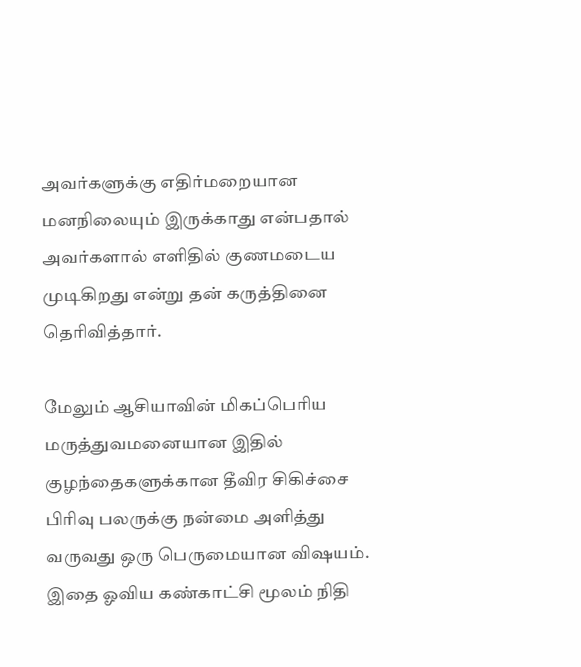அவர்களுக்கு எதிர்மறையான மனநிலையும் இருக்காது என்பதால் அவர்களால் எளிதில் குணமடைய முடிகிறது என்று தன் கருத்தினை தெரிவித்தார்.

மேலும் ஆசியாவின் மிகப்பெரிய மருத்துவமனையான இதில் குழந்தைகளுக்கான தீவிர சிகிச்சை பிரிவு பலருக்கு நன்மை அளித்து வருவது ஒரு பெருமையான விஷயம். இதை ஓவிய கண்காட்சி மூலம் நிதி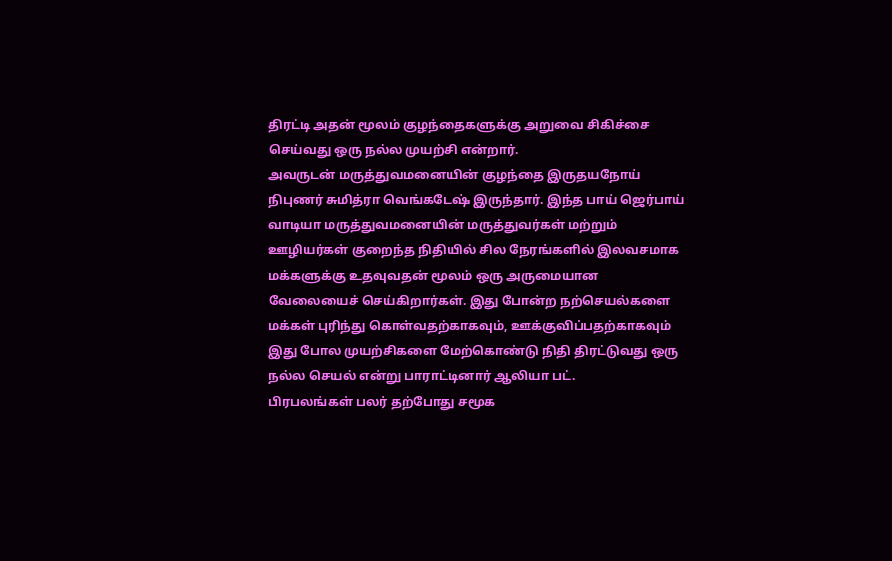திரட்டி அதன் மூலம் குழந்தைகளுக்கு அறுவை சிகிச்சை செய்வது ஒரு நல்ல முயற்சி என்றார்.
அவருடன் மருத்துவமனையின் குழந்தை இருதயநோய் நிபுணர் சுமித்ரா வெங்கடேஷ் இருந்தார். இந்த பாய் ஜெர்பாய் வாடியா மருத்துவமனையின் மருத்துவர்கள் மற்றும் ஊழியர்கள் குறைந்த நிதியில் சில நேரங்களில் இலவசமாக மக்களுக்கு உதவுவதன் மூலம் ஒரு அருமையான வேலையைச் செய்கிறார்கள். இது போன்ற நற்செயல்களை மக்கள் புரிந்து கொள்வதற்காகவும், ஊக்குவிப்பதற்காகவும் இது போல முயற்சிகளை மேற்கொண்டு நிதி திரட்டுவது ஒரு நல்ல செயல் என்று பாராட்டினார் ஆலியா பட்.
பிரபலங்கள் பலர் தற்போது சமூக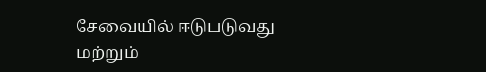சேவையில் ஈடுபடுவது மற்றும்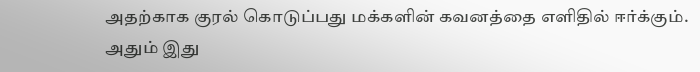அதற்காக குரல் கொடுப்பது மக்களின் கவனத்தை எளிதில் ஈர்க்கும். அதும் இது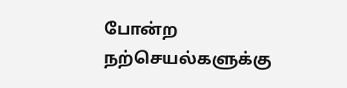போன்ற நற்செயல்களுக்கு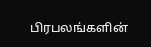பிரபலங்களின்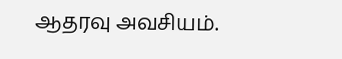ஆதரவு அவசியம்.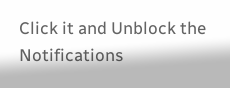Click it and Unblock the Notifications